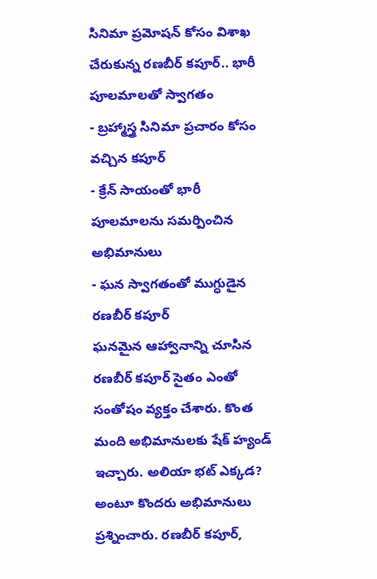సినిమా ప్రమోషన్ కోసం విశాఖ చేరుకున్న రణబీర్ కపూర్.. భారీ పూలమాలతో స్వాగతం
- బ్రహ్మాస్త్ర సినిమా ప్రచారం కోసం వచ్చిన కపూర్
- క్రేన్ సాయంతో భారీ పూలమాలను సమర్పించిన అభిమానులు
- ఘన స్వాగతంతో ముగ్ధుడైన రణబీర్ కపూర్
ఘనమైన ఆహ్వానాన్ని చూసిన రణబీర్ కపూర్ సైతం ఎంతో సంతోషం వ్యక్తం చేశారు. కొంత మంది అభిమానులకు షేక్ హ్యండ్ ఇచ్చారు. అలియా భట్ ఎక్కడ? అంటూ కొందరు అభిమానులు ప్రశ్నించారు. రణబీర్ కపూర్,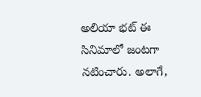అలియా భట్ ఈ సినిమాలో జంటగా నటించారు. అలాగే,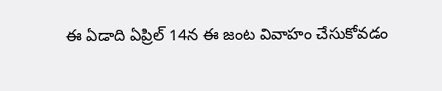ఈ ఏడాది ఏప్రిల్ 14న ఈ జంట వివాహం చేసుకోవడం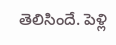తెలిసిందే. పెళ్లి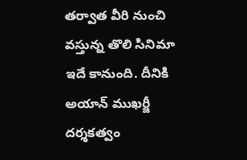తర్వాత వీరి నుంచి వస్తున్న తొలి సినిమా ఇదే కానుంది. దీనికి అయాన్ ముఖర్జీ దర్శకత్వం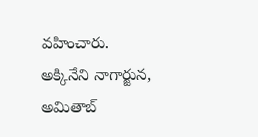వహించారు. అక్కినేని నాగార్జున, అమితాబ్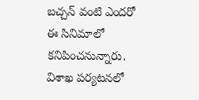బచ్చన్ వంటి ఎందరో ఈ సినిమాలో కనిపించనున్నారు. విశాఖ పర్యటనలో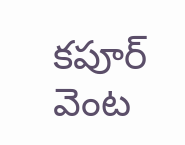కపూర్ వెంట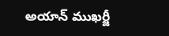అయాన్ ముఖర్జీ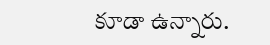కూడా ఉన్నారు.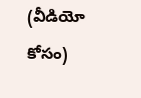(వీడియో కోసం)